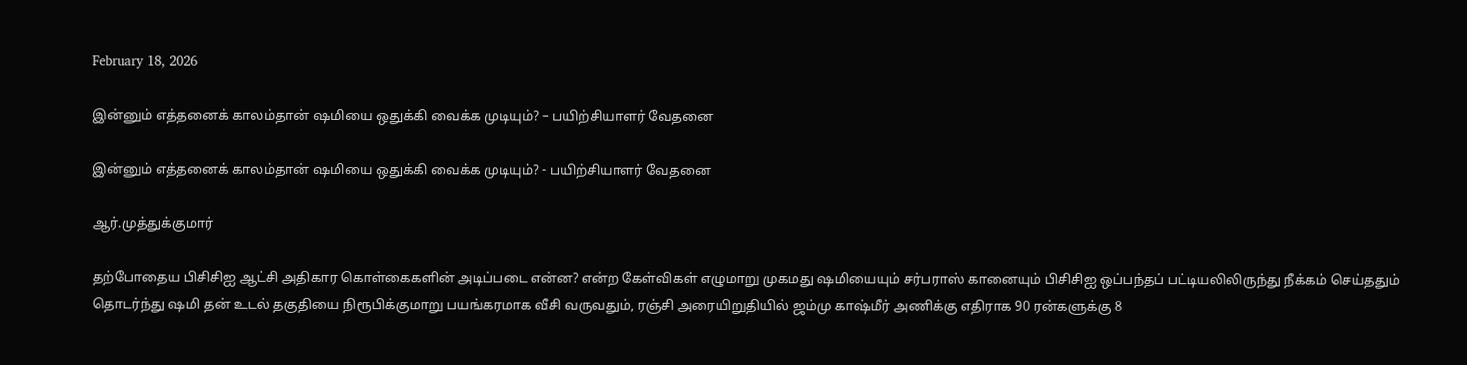February 18, 2026

இன்னும் எத்தனைக் காலம்தான் ஷமியை ஒதுக்கி வைக்க முடியும்? – பயிற்சியாளர் வேதனை

இன்னும் எத்தனைக் காலம்தான் ஷமியை ஒதுக்கி வைக்க முடியும்? - பயிற்சியாளர் வேதனை

ஆர்.முத்துக்குமார்

தற்போதைய பிசிசிஐ ஆட்சி அதிகார கொள்கைகளின் அடிப்படை என்ன? என்ற கேள்விகள் எழுமாறு முகமது ஷமியையும் சர்பராஸ் கானையும் பிசிசிஐ ஒப்பந்தப் பட்டியலிலிருந்து நீக்கம் செய்ததும் தொடர்ந்து ஷமி தன் உடல் தகுதியை நிரூபிக்குமாறு பயங்கரமாக வீசி வருவதும், ரஞ்சி அரையிறுதியில் ஜம்மு காஷ்மீர் அணிக்கு எதிராக 90 ரன்களுக்கு 8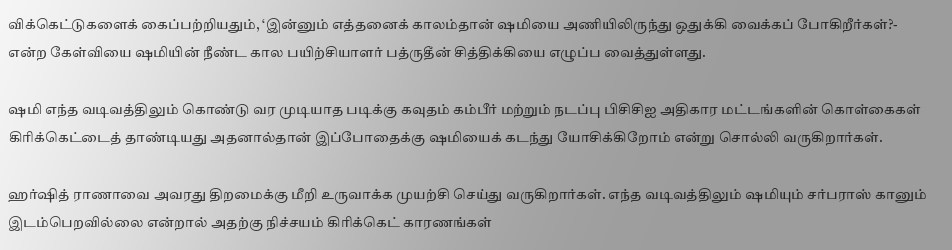விக்கெட்டுகளைக் கைப்பற்றியதும், ‘இன்னும் எத்தனைக் காலம்தான் ஷமியை அணியிலிருந்து ஒதுக்கி வைக்கப் போகிறீர்கள்?- என்ற கேள்வியை ஷமியின் நீண்ட கால பயிற்சியாளர் பத்ருதீன் சித்திக்கியை எழுப்ப வைத்துள்ளது.

ஷமி எந்த வடிவத்திலும் கொண்டு வர முடியாத படிக்கு கவுதம் கம்பீர் மற்றும் நடப்பு பிசிசிஐ அதிகார மட்டங்களின் கொள்கைகள் கிரிக்கெட்டைத் தாண்டியது அதனால்தான் இப்போதைக்கு ஷமியைக் கடந்து யோசிக்கிறோம் என்று சொல்லி வருகிறார்கள்.

ஹர்ஷித் ராணாவை அவரது திறமைக்கு மீறி உருவாக்க முயற்சி செய்து வருகிறார்கள். எந்த வடிவத்திலும் ஷமியும் சர்பராஸ் கானும் இடம்பெறவில்லை என்றால் அதற்கு நிச்சயம் கிரிக்கெட் காரணங்கள்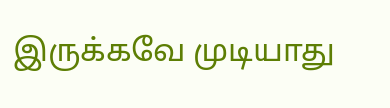இருக்கவே முடியாது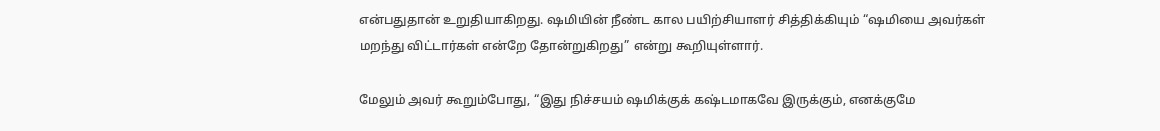என்பதுதான் உறுதியாகிறது. ஷமியின் நீண்ட கால பயிற்சியாளர் சித்திக்கியும் “ஷமியை அவர்கள் மறந்து விட்டார்கள் என்றே தோன்றுகிறது” என்று கூறியுள்ளார்.

மேலும் அவர் கூறும்போது, “இது நிச்சயம் ஷமிக்குக் கஷ்டமாகவே இருக்கும், எனக்குமே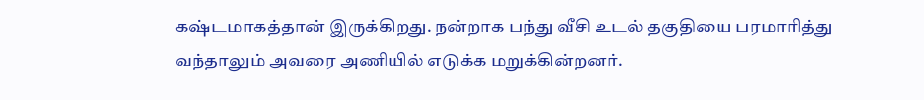கஷ்டமாகத்தான் இருக்கிறது. நன்றாக பந்து வீசி உடல் தகுதியை பரமாரித்து வந்தாலும் அவரை அணியில் எடுக்க மறுக்கின்றனர்.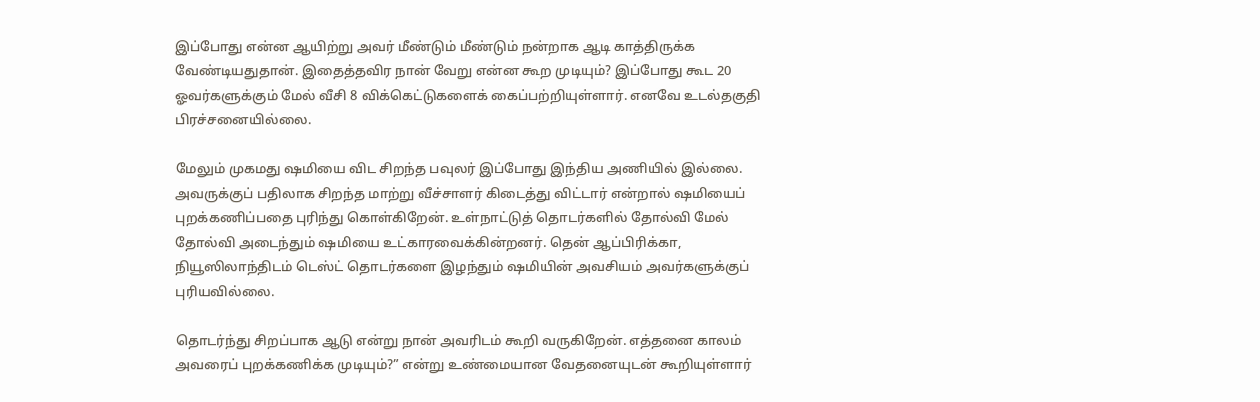இப்போது என்ன ஆயிற்று அவர் மீண்டும் மீண்டும் நன்றாக ஆடி காத்திருக்க வேண்டியதுதான். இதைத்தவிர நான் வேறு என்ன கூற முடியும்? இப்போது கூட 20 ஓவர்களுக்கும் மேல் வீசி 8 விக்கெட்டுகளைக் கைப்பற்றியுள்ளார். எனவே உடல்தகுதி பிரச்சனையில்லை.

மேலும் முகமது ஷமியை விட சிறந்த பவுலர் இப்போது இந்திய அணியில் இல்லை. அவருக்குப் பதிலாக சிறந்த மாற்று வீச்சாளர் கிடைத்து விட்டார் என்றால் ஷமியைப் புறக்கணிப்பதை புரிந்து கொள்கிறேன். உள்நாட்டுத் தொடர்களில் தோல்வி மேல் தோல்வி அடைந்தும் ஷமியை உட்காரவைக்கின்றனர். தென் ஆப்பிரிக்கா, நியூஸிலாந்திடம் டெஸ்ட் தொடர்களை இழந்தும் ஷமியின் அவசியம் அவர்களுக்குப் புரியவில்லை.

தொடர்ந்து சிறப்பாக ஆடு என்று நான் அவரிடம் கூறி வருகிறேன். எத்தனை காலம் அவரைப் புறக்கணிக்க முடியும்?” என்று உண்மையான வேதனையுடன் கூறியுள்ளார்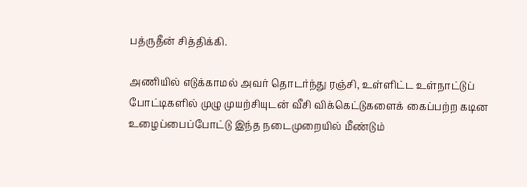பத்ருதீன் சித்திக்கி.

அணியில் எடுக்காமல் அவர் தொடர்ந்து ரஞ்சி, உள்ளிட்ட உள்நாட்டுப் போட்டிகளில் முழு முயற்சியுடன் வீசி விக்கெட்டுகளைக் கைப்பற்ற கடின உழைப்பைப்போட்டு இந்த நடைமுறையில் மீண்டும்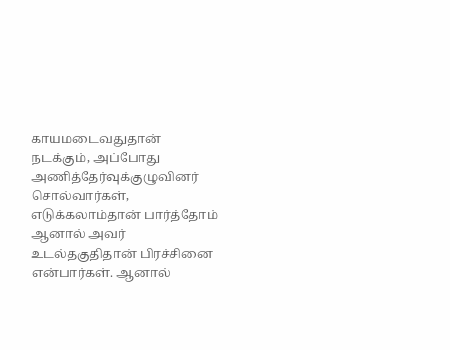காயமடைவதுதான் நடக்கும், அப்போது அணித்தேர்வுக்குழுவினர் சொல்வார்கள், எடுக்கலாம்தான் பார்த்தோம் ஆனால் அவர் உடல்தகுதிதான் பிரச்சினை என்பார்கள். ஆனால்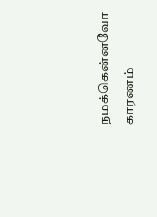நமக்கென்னவோ காரணம்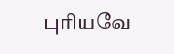புரியவே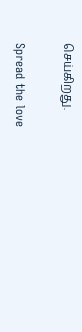செய்கிறது.

Spread the love